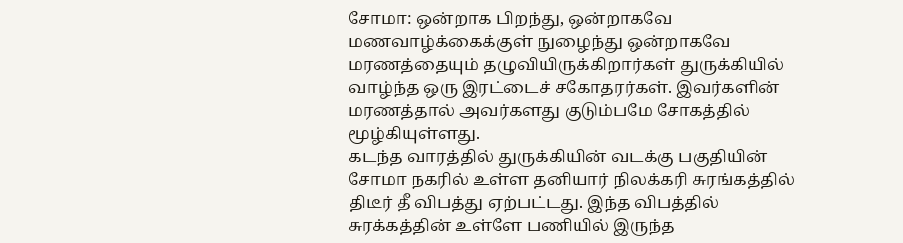சோமா: ஒன்றாக பிறந்து, ஒன்றாகவே மணவாழ்க்கைக்குள் நுழைந்து ஒன்றாகவே மரணத்தையும் தழுவியிருக்கிறார்கள் துருக்கியில் வாழ்ந்த ஒரு இரட்டைச் சகோதரர்கள். இவர்களின் மரணத்தால் அவர்களது குடும்பமே சோகத்தில் மூழ்கியுள்ளது.
கடந்த வாரத்தில் துருக்கியின் வடக்கு பகுதியின் சோமா நகரில் உள்ள தனியார் நிலக்கரி சுரங்கத்தில் திடீர் தீ விபத்து ஏற்பட்டது. இந்த விபத்தில் சுரக்கத்தின் உள்ளே பணியில் இருந்த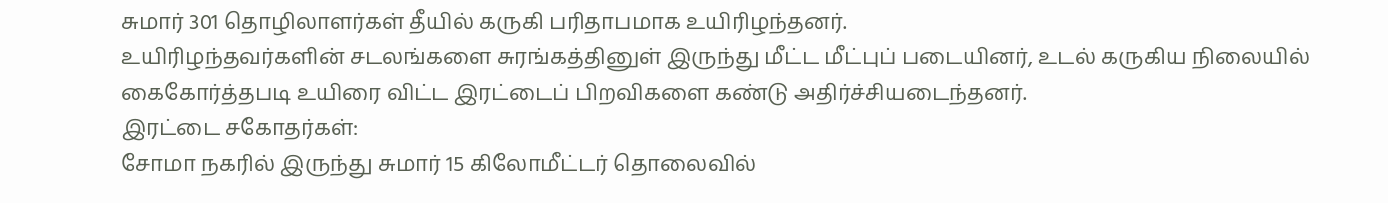சுமார் 301 தொழிலாளர்கள் தீயில் கருகி பரிதாபமாக உயிரிழந்தனர்.
உயிரிழந்தவர்களின் சடலங்களை சுரங்கத்தினுள் இருந்து மீட்ட மீட்புப் படையினர், உடல் கருகிய நிலையில் கைகோர்த்தபடி உயிரை விட்ட இரட்டைப் பிறவிகளை கண்டு அதிர்ச்சியடைந்தனர்.
இரட்டை சகோதர்கள்:
சோமா நகரில் இருந்து சுமார் 15 கிலோமீட்டர் தொலைவில்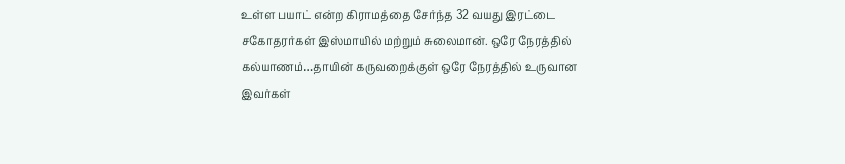உள்ள பயாட் என்ற கிராமத்தை சேர்ந்த 32 வயது இரட்டை சகோதரர்கள் இஸ்மாயில் மற்றும் சுலைமான். ஒரே நேரத்தில் கல்யாணம்…தாயின் கருவறைக்குள் ஒரே நேரத்தில் உருவான இவர்கள்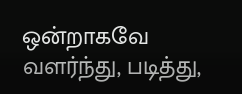ஒன்றாகவே வளர்ந்து, படித்து,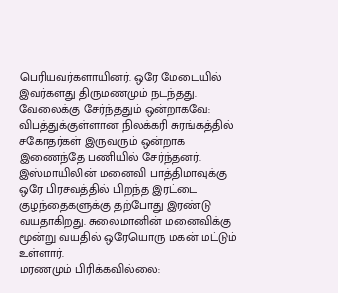பெரியவர்களாயினர். ஒரே மேடையில் இவர்களது திருமணமும் நடந்தது.
வேலைக்கு சேர்ந்ததும் ஒன்றாகவே:
விபத்துக்குள்ளான நிலக்கரி சுரங்கத்தில் சகோதர்கள் இருவரும் ஒன்றாக இணைந்தே பணியில் சேர்ந்தனர். இஸ்மாயிலின் மனைவி பாத்திமாவுக்கு ஒரே பிரசவத்தில் பிறந்த இரட்டை குழந்தைகளுக்கு தற்போது இரண்டு வயதாகிறது. சுலைமானின் மனைவிக்கு மூன்று வயதில் ஒரேயொரு மகன் மட்டும் உள்ளார்.
மரணமும் பிரிக்கவில்லை: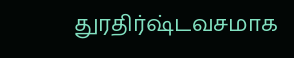துரதிர்ஷ்டவசமாக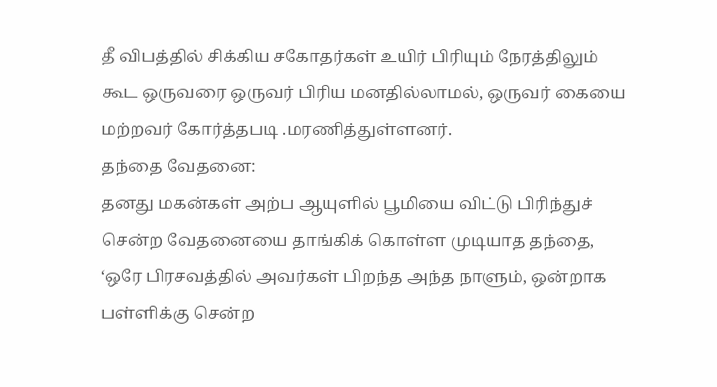தீ விபத்தில் சிக்கிய சகோதர்கள் உயிர் பிரியும் நேரத்திலும் கூட ஒருவரை ஒருவர் பிரிய மனதில்லாமல், ஒருவர் கையை மற்றவர் கோர்த்தபடி .மரணித்துள்ளனர்.
தந்தை வேதனை:
தனது மகன்கள் அற்ப ஆயுளில் பூமியை விட்டு பிரிந்துச் சென்ற வேதனையை தாங்கிக் கொள்ள முடியாத தந்தை, ‘ஒரே பிரசவத்தில் அவர்கள் பிறந்த அந்த நாளும், ஒன்றாக பள்ளிக்கு சென்ற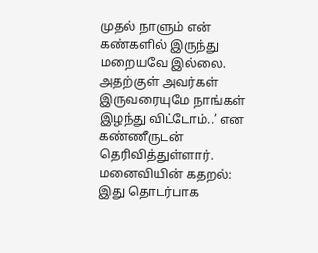முதல் நாளும் என் கண்களில் இருந்து மறையவே இல்லை. அதற்குள் அவர்கள் இருவரையுமே நாங்கள் இழந்து விட்டோம்..’ என கண்ணீருடன் தெரிவித்துள்ளார்.
மனைவியின் கதறல்:
இது தொடர்பாக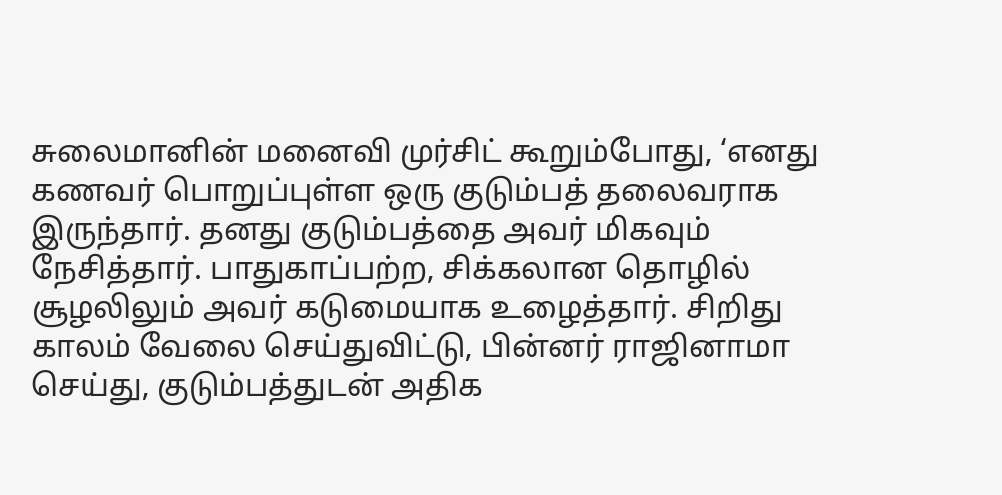சுலைமானின் மனைவி முர்சிட் கூறும்போது, ‘எனது கணவர் பொறுப்புள்ள ஒரு குடும்பத் தலைவராக இருந்தார். தனது குடும்பத்தை அவர் மிகவும் நேசித்தார். பாதுகாப்பற்ற, சிக்கலான தொழில் சூழலிலும் அவர் கடுமையாக உழைத்தார். சிறிது காலம் வேலை செய்துவிட்டு, பின்னர் ராஜினாமா செய்து, குடும்பத்துடன் அதிக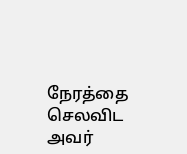நேரத்தை செலவிட அவர்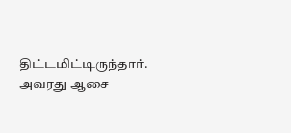திட்டமிட்டிருந்தார். அவரது ஆசை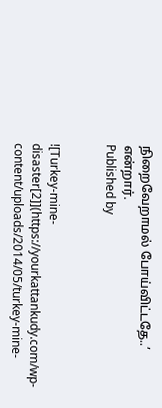நிறைவேறாமல் போய்விட்டதே..’ என்றார்.
Published by


![Turkey-mine-disaster[2]](https://yourkattankudy.com/wp-content/uploads/2014/05/turkey-mine-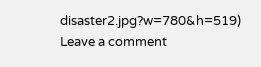disaster2.jpg?w=780&h=519)
Leave a comment